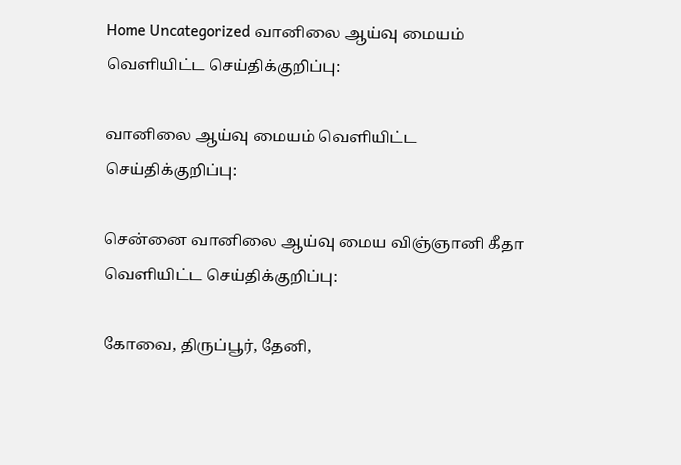Home Uncategorized வானிலை ஆய்வு மையம் வெளியிட்ட செய்திக்குறிப்பு:

வானிலை ஆய்வு மையம் வெளியிட்ட செய்திக்குறிப்பு:

சென்னை வானிலை ஆய்வு மைய விஞ்ஞானி கீதா வெளியிட்ட செய்திக்குறிப்பு:

கோவை, திருப்பூர், தேனி,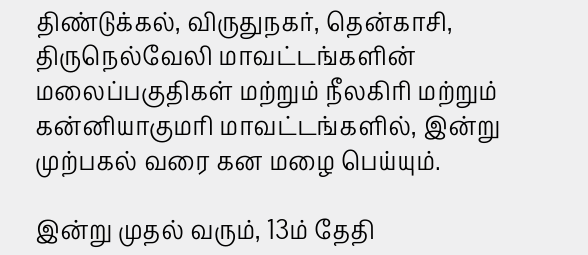திண்டுக்கல், விருதுநகர், தென்காசி, திருநெல்வேலி மாவட்டங்களின் மலைப்பகுதிகள் மற்றும் நீலகிரி மற்றும் கன்னியாகுமரி மாவட்டங்களில், இன்று முற்பகல் வரை கன மழை பெய்யும்.

இன்று முதல் வரும், 13ம் தேதி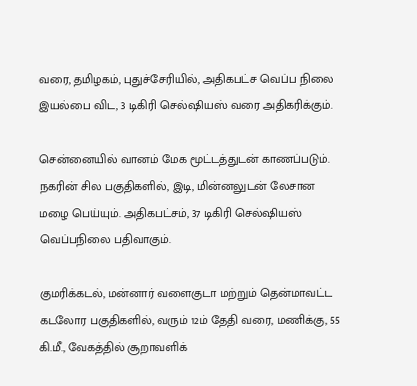வரை, தமிழகம், புதுச்சேரியில், அதிகபட்ச வெப்ப நிலை இயல்பை விட, 3 டிகிரி செல்ஷியஸ் வரை அதிகரிக்கும்.

சென்னையில் வானம் மேக மூட்டத்துடன் காணப்படும். நகரின் சில பகுதிகளில், இடி, மின்னலுடன் லேசான மழை பெய்யும். அதிகபட்சம், 37 டிகிரி செல்ஷியஸ் வெப்பநிலை பதிவாகும்.

குமரிக்கடல், மன்னார் வளைகுடா மற்றும் தென்மாவட்ட கடலோர பகுதிகளில், வரும் 12ம் தேதி வரை, மணிக்கு, 55 கி.மீ., வேகத்தில் சூறாவளிக்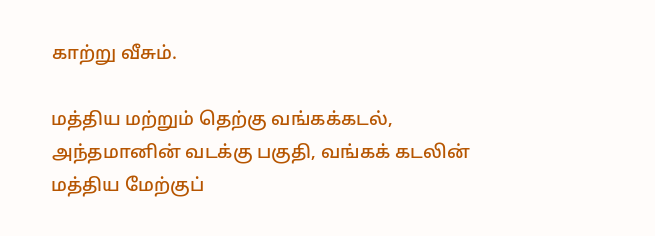காற்று வீசும்.

மத்திய மற்றும் தெற்கு வங்கக்கடல், அந்தமானின் வடக்கு பகுதி, வங்கக் கடலின் மத்திய மேற்குப்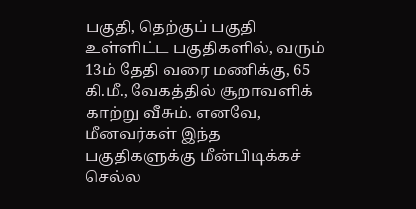பகுதி, தெற்குப் பகுதி உள்ளிட்ட பகுதிகளில், வரும் 13ம் தேதி வரை மணிக்கு, 65 கி.மீ., வேகத்தில் சூறாவளிக் காற்று வீசும். எனவே, மீனவர்கள் இந்த பகுதிகளுக்கு மீன்பிடிக்கச் செல்ல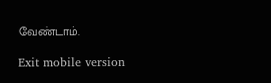வேண்டாம்.

Exit mobile version